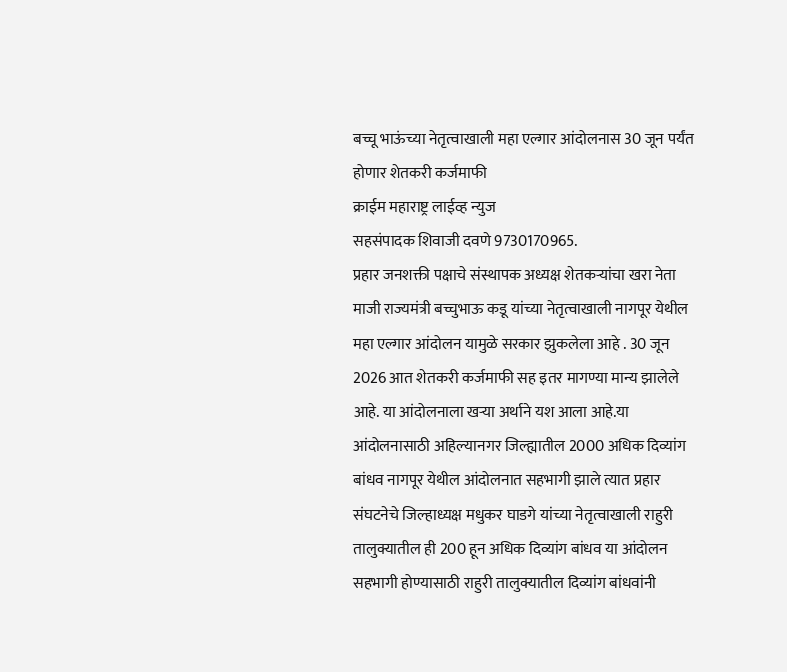बच्चू भाऊंच्या नेतृत्वाखाली महा एल्गार आंदोलनास 30 जून पर्यंत होणार शेतकरी कर्जमाफी
क्राईम महाराष्ट्र लाईव्ह न्युज
सहसंपादक शिवाजी दवणे 9730170965.
प्रहार जनशक्ती पक्षाचे संस्थापक अध्यक्ष शेतकऱ्यांचा खरा नेता माजी राज्यमंत्री बच्चुभाऊ कडू यांच्या नेतृत्वाखाली नागपूर येथील महा एल्गार आंदोलन यामुळे सरकार झुकलेला आहे . 30 जून 2026 आत शेतकरी कर्जमाफी सह इतर मागण्या मान्य झालेले आहे. या आंदोलनाला खऱ्या अर्थाने यश आला आहे.या आंदोलनासाठी अहिल्यानगर जिल्ह्यातील 2000 अधिक दिव्यांग बांधव नागपूर येथील आंदोलनात सहभागी झाले त्यात प्रहार संघटनेचे जिल्हाध्यक्ष मधुकर घाडगे यांच्या नेतृत्वाखाली राहुरी तालुक्यातील ही 200 हून अधिक दिव्यांग बांधव या आंदोलन सहभागी होण्यासाठी राहुरी तालुक्यातील दिव्यांग बांधवांनी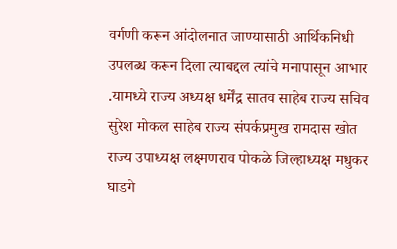वर्गणी करून आंदोलनात जाण्यासाठी आर्थिकनिधी उपलब्ध करून दिला त्याबद्दल त्यांचे मनापासून आभार .यामध्ये राज्य अध्यक्ष धर्मेंद्र सातव साहेब राज्य सचिव सुरेश मोकल साहेब राज्य संपर्कप्रमुख रामदास खोत राज्य उपाध्यक्ष लक्ष्मणराव पोकळे जिल्हाध्यक्ष मधुकर घाडगे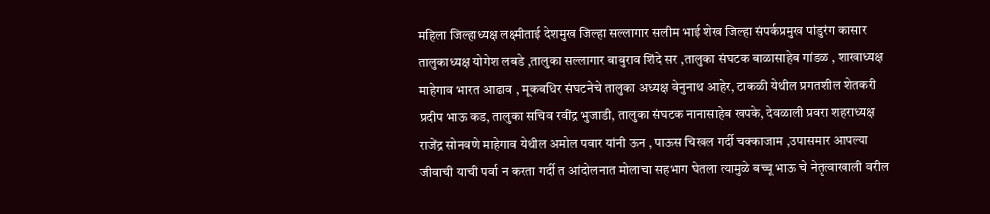महिला जिल्हाध्यक्ष लक्ष्मीताई देशमुख जिल्हा सल्लागार सलीम भाई शेख जिल्हा संपर्कप्रमुख पांडुरंग कासार तालुकाध्यक्ष योगेश लबडे ,तालुका सल्लागार बाबुराव शिंदे सर ,तालुका संघटक बाळासाहेब गांडळ , शाखाध्यक्ष माहेगाव भारत आढाव , मूकबधिर संघटनेचे तालुका अध्यक्ष वेनुनाथ आहेर, टाकळी येथील प्रगतशील शेतकरी प्रदीप भाऊ कड, तालुका सचिव रवींद्र भुजाडी, तालुका संघटक नानासाहेब खपके, देवळाली प्रवरा शहराध्यक्ष राजेंद्र सोनवणे माहेगाव येथील अमोल पवार यांनी ऊन , पाऊस चिखल गर्दी चक्काजाम ,उपासमार आपल्या जीवाची याची पर्वा न करता गर्दी त आंदोलनात मोलाचा सहभाग घेतला त्यामुळे बच्चू भाऊ चे नेतृत्वाखाली वरील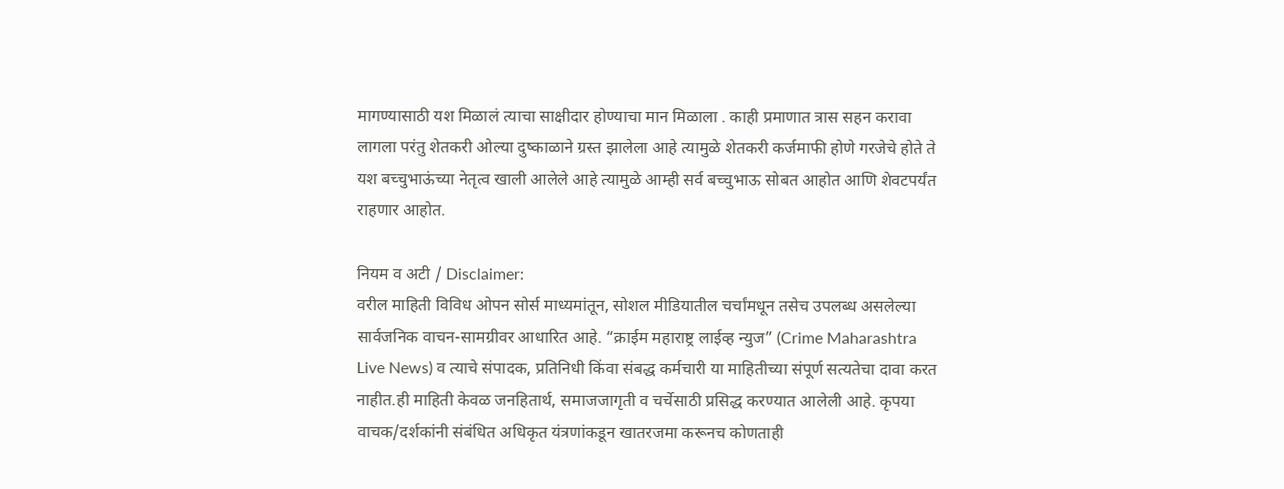मागण्यासाठी यश मिळालं त्याचा साक्षीदार होण्याचा मान मिळाला . काही प्रमाणात त्रास सहन करावा लागला परंतु शेतकरी ओल्या दुष्काळाने ग्रस्त झालेला आहे त्यामुळे शेतकरी कर्जमाफी होणे गरजेचे होते ते यश बच्चुभाऊंच्या नेतृत्व खाली आलेले आहे त्यामुळे आम्ही सर्व बच्चुभाऊ सोबत आहोत आणि शेवटपर्यंत राहणार आहोत.

नियम व अटी / Disclaimer:
वरील माहिती विविध ओपन सोर्स माध्यमांतून, सोशल मीडियातील चर्चांमधून तसेच उपलब्ध असलेल्या सार्वजनिक वाचन-सामग्रीवर आधारित आहे. “क्राईम महाराष्ट्र लाईव्ह न्युज” (Crime Maharashtra Live News) व त्याचे संपादक, प्रतिनिधी किंवा संबद्ध कर्मचारी या माहितीच्या संपूर्ण सत्यतेचा दावा करत नाहीत.ही माहिती केवळ जनहितार्थ, समाजजागृती व चर्चेसाठी प्रसिद्ध करण्यात आलेली आहे. कृपया वाचक/दर्शकांनी संबंधित अधिकृत यंत्रणांकडून खातरजमा करूनच कोणताही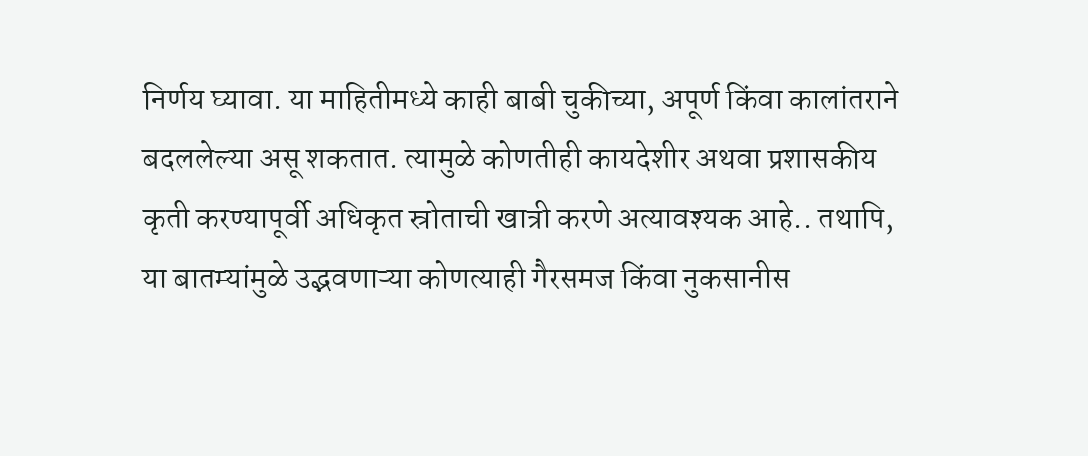निर्णय घ्यावा. या माहितीमध्ये काही बाबी चुकीच्या, अपूर्ण किंवा कालांतराने बदललेल्या असू शकतात. त्यामुळे कोणतीही कायदेशीर अथवा प्रशासकीय कृती करण्यापूर्वी अधिकृत स्रोताची खात्री करणे अत्यावश्यक आहे.. तथापि, या बातम्यांमुळे उद्भवणाऱ्या कोणत्याही गैरसमज किंवा नुकसानीस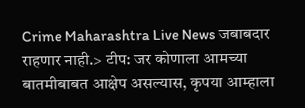Crime Maharashtra Live News जबाबदार राहणार नाही.> टीप: जर कोणाला आमच्या बातमीबाबत आक्षेप असल्यास, कृपया आम्हाला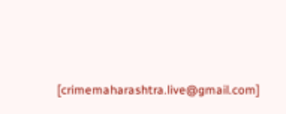[crimemaharashtra.live@gmail.com]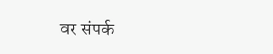वर संपर्क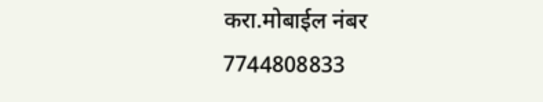करा.मोबाईल नंबर 7744808833